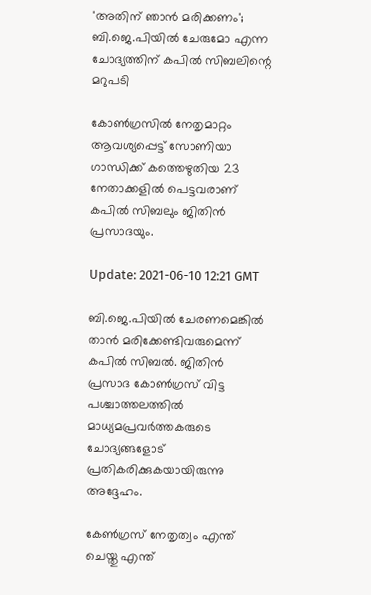'അതിന് ഞാന്‍ മരിക്കണം'; ബി.ജെ.പിയില്‍ ചേരുമോ എന്ന ചോദ്യത്തിന് കപില്‍ സിബലിന്റെ മറുപടി

കോണ്‍ഗ്രസില്‍ നേതൃമാറ്റം ആവശ്യപ്പെട്ട് സോണിയാ ഗാന്ധിക്ക് കത്തെഴുതിയ 23 നേതാക്കളില്‍ പെട്ടവരാണ് കപില്‍ സിബലും ജിതിന്‍ പ്രസാദയും.

Update: 2021-06-10 12:21 GMT

ബി.ജെ.പിയില്‍ ചേരണമെങ്കില്‍ താന്‍ മരിക്കേണ്ടിവരുമെന്ന് കപില്‍ സിബല്‍. ജിതിന്‍ പ്രസാദ കോണ്‍ഗ്രസ് വിട്ട പശ്ചാത്തലത്തില്‍ മാധ്യമപ്രവര്‍ത്തകരുടെ ചോദ്യങ്ങളോട് പ്രതികരിക്കുകയായിരുന്നു അദ്ദേഹം.

കേണ്‍ഗ്രസ് നേതൃത്വം എന്ത് ചെയ്തു എന്ത്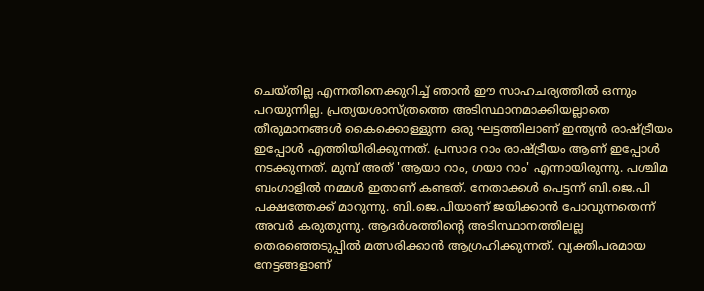ചെയ്തില്ല എന്നതിനെക്കുറിച്ച് ഞാന്‍ ഈ സാഹചര്യത്തില്‍ ഒന്നും പറയുന്നില്ല. പ്രത്യയശാസ്ത്രത്തെ അടിസ്ഥാനമാക്കിയല്ലാതെ തീരുമാനങ്ങള്‍ കൈക്കൊള്ളുന്ന ഒരു ഘട്ടത്തിലാണ് ഇന്ത്യന്‍ രാഷ്ട്രീയം ഇപ്പോള്‍ എത്തിയിരിക്കുന്നത്. പ്രസാദ റാം രാഷ്ട്രീയം ആണ് ഇപ്പോള്‍ നടക്കുന്നത്. മുമ്പ് അത് 'ആയാ റാം, ഗയാ റാം' എന്നായിരുന്നു. പശ്ചിമ ബംഗാളില്‍ നമ്മള്‍ ഇതാണ് കണ്ടത്. നേതാക്കള്‍ പെട്ടന്ന് ബി.ജെ.പി പക്ഷത്തേക്ക് മാറുന്നു. ബി.ജെ.പിയാണ് ജയിക്കാന്‍ പോവുന്നതെന്ന് അവര്‍ കരുതുന്നു. ആദര്‍ശത്തിന്റെ അടിസ്ഥാനത്തിലല്ല തെരഞ്ഞെടുപ്പില്‍ മത്സരിക്കാന്‍ ആഗ്രഹിക്കുന്നത്. വ്യക്തിപരമായ നേട്ടങ്ങളാണ്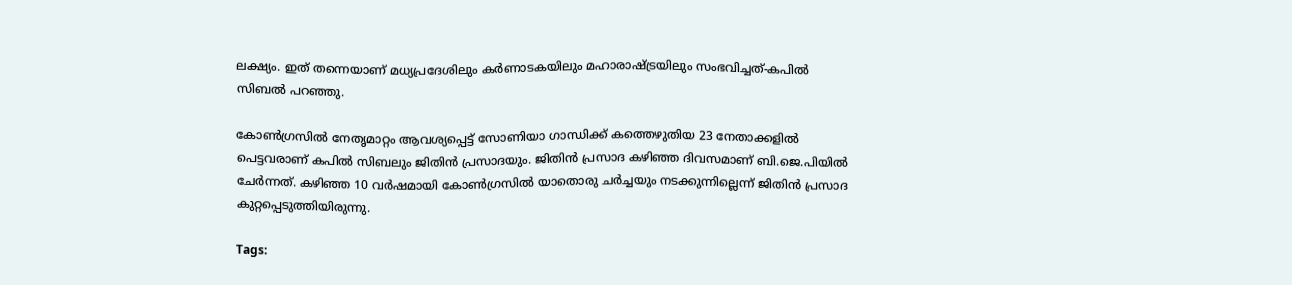ലക്ഷ്യം. ഇത് തന്നെയാണ് മധ്യപ്രദേശിലും കര്‍ണാടകയിലും മഹാരാഷ്ട്രയിലും സംഭവിച്ചത്-കപില്‍ സിബല്‍ പറഞ്ഞു.

കോണ്‍ഗ്രസില്‍ നേതൃമാറ്റം ആവശ്യപ്പെട്ട് സോണിയാ ഗാന്ധിക്ക് കത്തെഴുതിയ 23 നേതാക്കളില്‍ പെട്ടവരാണ് കപില്‍ സിബലും ജിതിന്‍ പ്രസാദയും. ജിതിന്‍ പ്രസാദ കഴിഞ്ഞ ദിവസമാണ് ബി.ജെ.പിയില്‍ ചേര്‍ന്നത്. കഴിഞ്ഞ 10 വര്‍ഷമായി കോണ്‍ഗ്രസില്‍ യാതൊരു ചര്‍ച്ചയും നടക്കുന്നില്ലെന്ന് ജിതിന്‍ പ്രസാദ കുറ്റപ്പെടുത്തിയിരുന്നു.

Tags: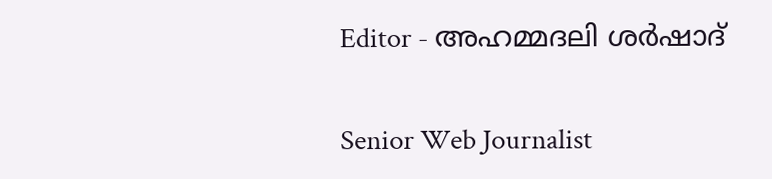Editor - അഹമ്മദലി ശര്‍ഷാദ്

Senior Web Journalist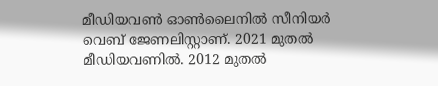മീഡിയവൺ ഓൺലൈനിൽ സീനിയർ വെബ് ജേണലിസ്റ്റാണ്. 2021 മുതൽ മീഡിയവണിൽ. 2012 മുതൽ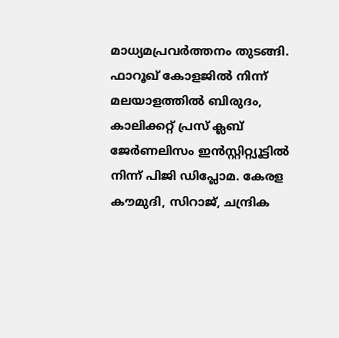മാധ്യമപ്രവർത്തനം തുടങ്ങി. ഫാറൂഖ് കോളജിൽ നിന്ന് മലയാളത്തിൽ ബിരുദം, കാലിക്കറ്റ് പ്രസ് ക്ലബ് ജേർണലിസം ഇൻസ്റ്റിറ്റ്യൂട്ടിൽ നിന്ന് പിജി ഡിപ്ലോമ. കേരള കൗമുദി, സിറാജ്, ചന്ദ്രിക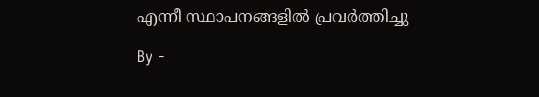എന്നീ സ്ഥാപനങ്ങളിൽ പ്രവർത്തിച്ചു

By -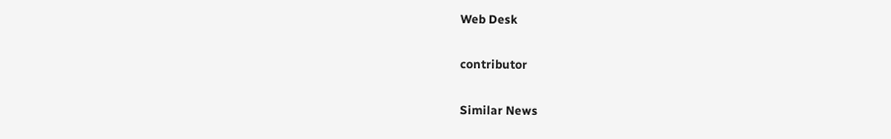Web Desk

contributor

Similar News